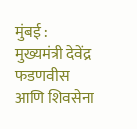मुंबई : मुख्यमंत्री देवेंद्र फडणवीस आणि शिवसेना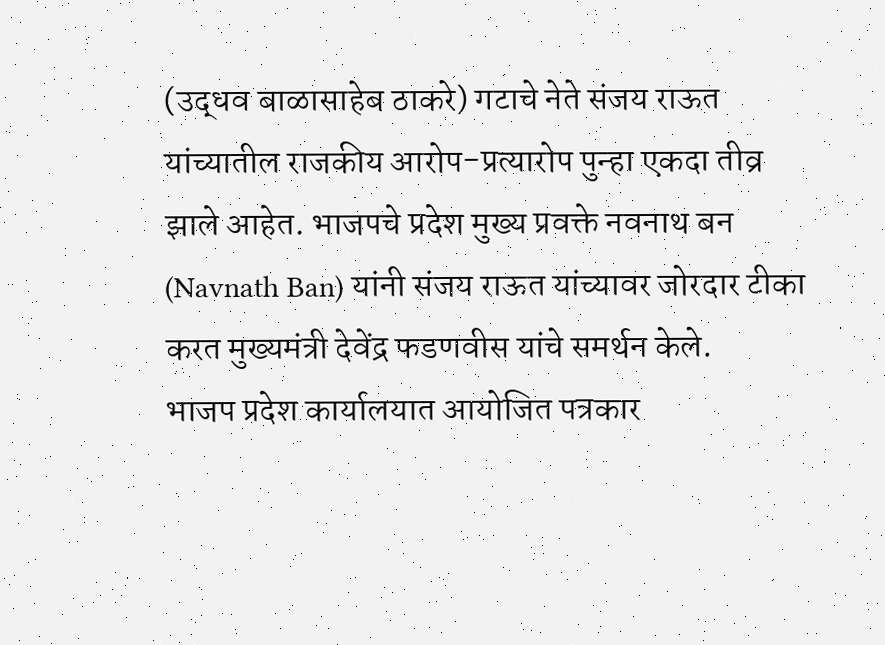(उद्धव बाळासाहेब ठाकरे) गटाचे नेते संजय राऊत यांच्यातील राजकीय आरोप-प्रत्यारोप पुन्हा एकदा तीव्र झाले आहेत. भाजपचे प्रदेश मुख्य प्रवक्ते नवनाथ बन (Navnath Ban) यांनी संजय राऊत यांच्यावर जोरदार टीका करत मुख्यमंत्री देवेंद्र फडणवीस यांचे समर्थन केले.
भाजप प्रदेश कार्यालयात आयोजित पत्रकार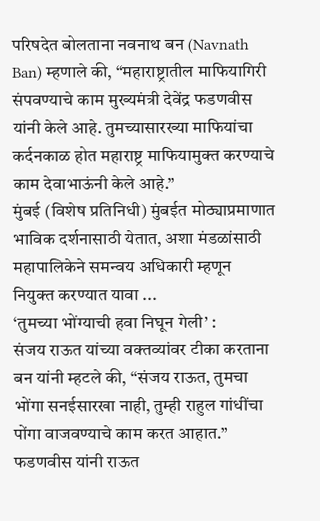परिषदेत बोलताना नवनाथ बन (Navnath Ban) म्हणाले की, “महाराष्ट्रातील माफियागिरी संपवण्याचे काम मुख्यमंत्री देवेंद्र फडणवीस यांनी केले आहे. तुमच्यासारख्या माफियांचा कर्दनकाळ होत महाराष्ट्र माफियामुक्त करण्याचे काम देवाभाऊंनी केले आहे.”
मुंबई (विशेष प्रतिनिधी) मुंबईत मोठ्याप्रमाणात भाविक दर्शनासाठी येतात, अशा मंडळांसाठी महापालिकेने समन्वय अधिकारी म्हणून नियुक्त करण्यात यावा ...
‘तुमच्या भोंग्याची हवा निघून गेली’ :
संजय राऊत यांच्या वक्तव्यांवर टीका करताना बन यांनी म्हटले की, “संजय राऊत, तुमचा भोंगा सनईसारखा नाही, तुम्ही राहुल गांधींचा पोंगा वाजवण्याचे काम करत आहात.” फडणवीस यांनी राऊत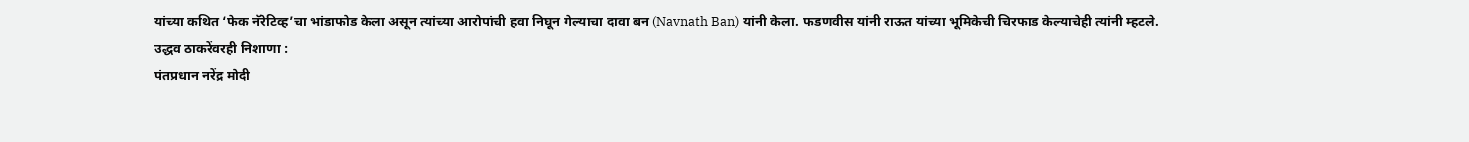यांच्या कथित ‘फेक नॅरेटिव्ह’चा भांडाफोड केला असून त्यांच्या आरोपांची हवा निघून गेल्याचा दावा बन (Navnath Ban) यांनी केला. फडणवीस यांनी राऊत यांच्या भूमिकेची चिरफाड केल्याचेही त्यांनी म्हटले.
उद्धव ठाकरेंवरही निशाणा :
पंतप्रधान नरेंद्र मोदी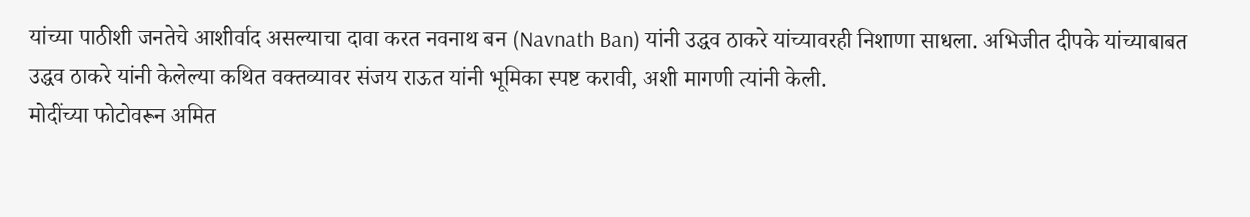यांच्या पाठीशी जनतेचे आशीर्वाद असल्याचा दावा करत नवनाथ बन (Navnath Ban) यांनी उद्धव ठाकरे यांच्यावरही निशाणा साधला. अभिजीत दीपके यांच्याबाबत उद्धव ठाकरे यांनी केलेल्या कथित वक्तव्यावर संजय राऊत यांनी भूमिका स्पष्ट करावी, अशी मागणी त्यांनी केली.
मोदींच्या फोटोवरून अमित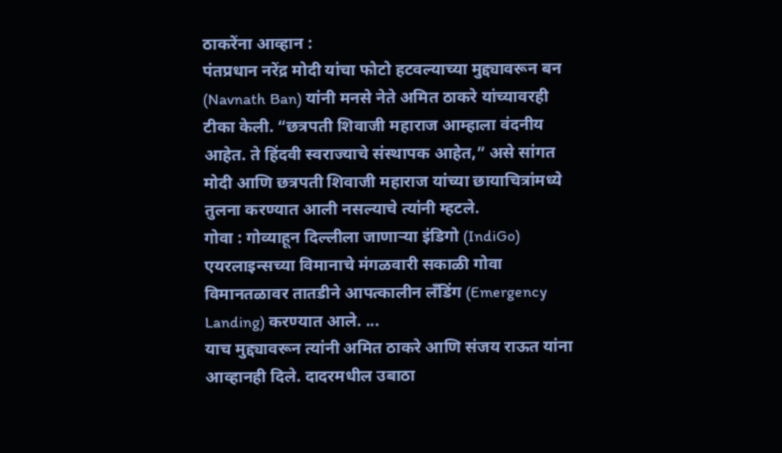ठाकरेंना आव्हान :
पंतप्रधान नरेंद्र मोदी यांचा फोटो हटवल्याच्या मुद्द्यावरून बन (Navnath Ban) यांनी मनसे नेते अमित ठाकरे यांच्यावरही टीका केली. “छत्रपती शिवाजी महाराज आम्हाला वंदनीय आहेत. ते हिंदवी स्वराज्याचे संस्थापक आहेत,” असे सांगत मोदी आणि छत्रपती शिवाजी महाराज यांच्या छायाचित्रांमध्ये तुलना करण्यात आली नसल्याचे त्यांनी म्हटले.
गोवा : गोव्याहून दिल्लीला जाणाऱ्या इंडिगो (IndiGo) एयरलाइन्सच्या विमानाचे मंगळवारी सकाळी गोवा विमानतळावर तातडीने आपत्कालीन लँडिंग (Emergency Landing) करण्यात आले. ...
याच मुद्द्यावरून त्यांनी अमित ठाकरे आणि संजय राऊत यांना आव्हानही दिले. दादरमधील उबाठा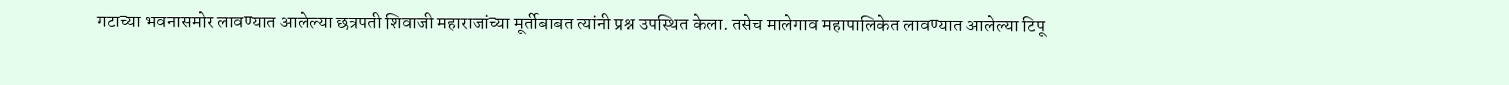गटाच्या भवनासमोर लावण्यात आलेल्या छत्रपती शिवाजी महाराजांच्या मूर्तीबाबत त्यांनी प्रश्न उपस्थित केला. तसेच मालेगाव महापालिकेत लावण्यात आलेल्या टिपू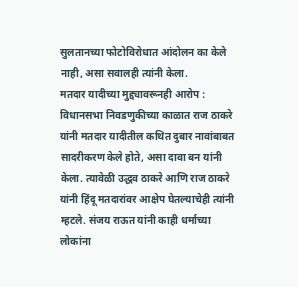सुलतानच्या फोटोविरोधात आंदोलन का केले नाही, असा सवालही त्यांनी केला.
मतदार यादीच्या मुद्द्यावरूनही आरोप :
विधानसभा निवडणुकीच्या काळात राज ठाकरे यांनी मतदार यादीतील कथित दुबार नावांबाबत सादरीकरण केले होते, असा दावा बन यांनी केला. त्यावेळी उद्धव ठाकरे आणि राज ठाकरे यांनी हिंदू मतदारांवर आक्षेप घेतल्याचेही त्यांनी म्हटले. संजय राऊत यांनी काही धर्माच्या लोकांना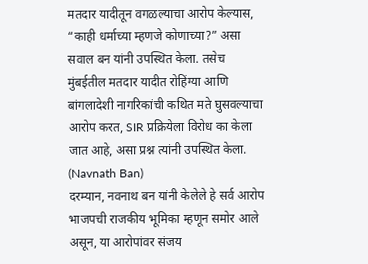मतदार यादीतून वगळल्याचा आरोप केल्यास, “काही धर्माच्या म्हणजे कोणाच्या?” असा सवाल बन यांनी उपस्थित केला. तसेच मुंबईतील मतदार यादीत रोहिंग्या आणि बांगलादेशी नागरिकांची कथित मते घुसवल्याचा आरोप करत, SIR प्रक्रियेला विरोध का केला जात आहे, असा प्रश्न त्यांनी उपस्थित केला. (Navnath Ban)
दरम्यान, नवनाथ बन यांनी केलेले हे सर्व आरोप भाजपची राजकीय भूमिका म्हणून समोर आले असून, या आरोपांवर संजय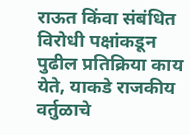राऊत किंवा संबंधित विरोधी पक्षांकडून पुढील प्रतिक्रिया काय येते, याकडे राजकीय वर्तुळाचे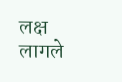लक्ष लागले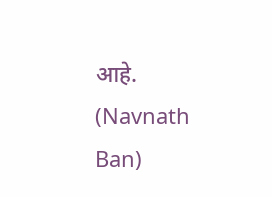आहे. (Navnath Ban)